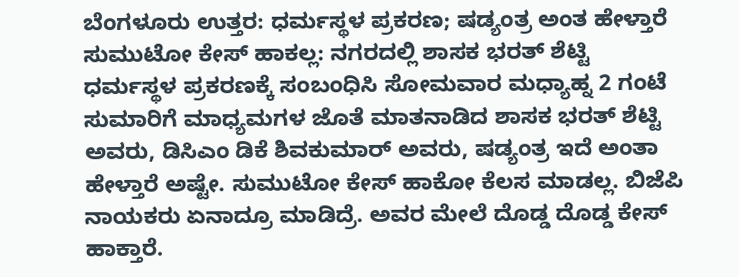ಬೆಂಗಳೂರು ಉತ್ತರ: ಧರ್ಮಸ್ಥಳ ಪ್ರಕರಣ; ಷಡ್ಯಂತ್ರ ಅಂತ ಹೇಳ್ತಾರೆ ಸುಮುಟೋ ಕೇಸ್ ಹಾಕಲ್ಲ: ನಗರದಲ್ಲಿ ಶಾಸಕ ಭರತ್ ಶೆಟ್ಟಿ
ಧರ್ಮಸ್ಥಳ ಪ್ರಕರಣಕ್ಕೆ ಸಂಬಂಧಿಸಿ ಸೋಮವಾರ ಮಧ್ಯಾಹ್ನ 2 ಗಂಟೆ ಸುಮಾರಿಗೆ ಮಾಧ್ಯಮಗಳ ಜೊತೆ ಮಾತನಾಡಿದ ಶಾಸಕ ಭರತ್ ಶೆಟ್ಟಿ ಅವರು, ಡಿಸಿಎಂ ಡಿಕೆ ಶಿವಕುಮಾರ್ ಅವರು, ಷಡ್ಯಂತ್ರ ಇದೆ ಅಂತಾ ಹೇಳ್ತಾರೆ ಅಷ್ಟೇ. ಸುಮುಟೋ ಕೇಸ್ ಹಾಕೋ ಕೆಲಸ ಮಾಡಲ್ಲ. ಬಿಜೆಪಿ ನಾಯಕರು ಏನಾದ್ರೂ ಮಾಡಿದ್ರೆ. ಅವರ ಮೇಲೆ ದೊಡ್ಡ ದೊಡ್ಡ ಕೇಸ್ ಹಾಕ್ತಾರೆ.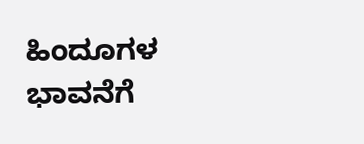ಹಿಂದೂಗಳ ಭಾವನೆಗೆ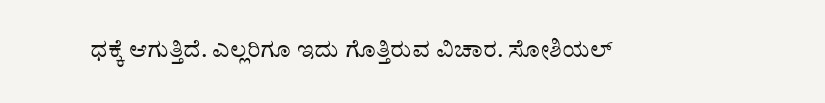ಧಕ್ಕೆ ಆಗುತ್ತಿದೆ. ಎಲ್ಲರಿಗೂ ಇದು ಗೊತ್ತಿರುವ ವಿಚಾರ. ಸೋಶಿಯಲ್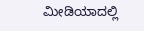ಮೀಡಿಯಾದಲ್ಲಿ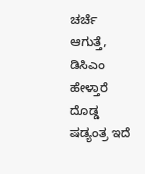ಚರ್ಚೆ ಆಗುತ್ತೆ, ಡಿಸಿಎಂ ಹೇಳ್ತಾರೆ ದೊಡ್ಡ ಷಡ್ಯಂತ್ರ ಇದೆ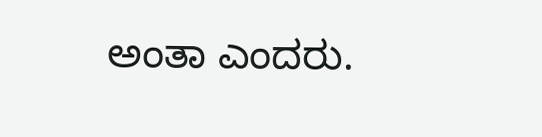ಅಂತಾ ಎಂದರು.